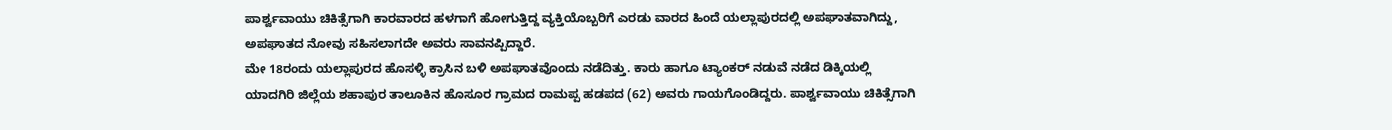ಪಾರ್ಶ್ವವಾಯು ಚಿಕಿತ್ಸೆಗಾಗಿ ಕಾರವಾರದ ಹಳಗಾಗೆ ಹೋಗುತ್ತಿದ್ದ ವ್ಯಕ್ತಿಯೊಬ್ಬರಿಗೆ ಎರಡು ವಾರದ ಹಿಂದೆ ಯಲ್ಲಾಪುರದಲ್ಲಿ ಅಪಘಾತವಾಗಿದ್ದು, ಅಪಘಾತದ ನೋವು ಸಹಿಸಲಾಗದೇ ಅವರು ಸಾವನಪ್ಪಿದ್ದಾರೆ.
ಮೇ 18ರಂದು ಯಲ್ಲಾಪುರದ ಹೊಸಳ್ಳಿ ಕ್ರಾಸಿನ ಬಳಿ ಅಪಘಾತವೊಂದು ನಡೆದಿತ್ತು. ಕಾರು ಹಾಗೂ ಟ್ಯಾಂಕರ್ ನಡುವೆ ನಡೆದ ಡಿಕ್ಕಿಯಲ್ಲಿ ಯಾದಗಿರಿ ಜಿಲ್ಲೆಯ ಶಹಾಪುರ ತಾಲೂಕಿನ ಹೊಸೂರ ಗ್ರಾಮದ ರಾಮಪ್ಪ ಹಡಪದ (62) ಅವರು ಗಾಯಗೊಂಡಿದ್ದರು. ಪಾರ್ಶ್ವವಾಯು ಚಿಕಿತ್ಸೆಗಾಗಿ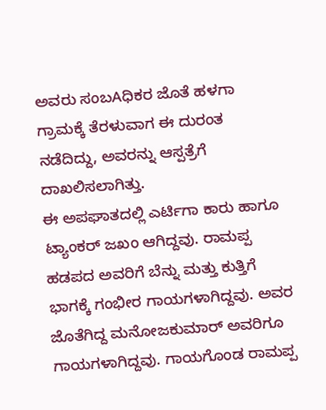ಅವರು ಸಂಬAಧಿಕರ ಜೊತೆ ಹಳಗಾ ಗ್ರಾಮಕ್ಕೆ ತೆರಳುವಾಗ ಈ ದುರಂತ ನಡೆದಿದ್ದು, ಅವರನ್ನು ಆಸ್ಪತ್ರೆಗೆ ದಾಖಲಿಸಲಾಗಿತ್ತು.
ಈ ಅಪಘಾತದಲ್ಲಿ ಎರ್ಟಿಗಾ ಕಾರು ಹಾಗೂ ಟ್ಯಾಂಕರ್ ಜಖಂ ಆಗಿದ್ದವು. ರಾಮಪ್ಪ ಹಡಪದ ಅವರಿಗೆ ಬೆನ್ನು ಮತ್ತು ಕುತ್ತಿಗೆ ಭಾಗಕ್ಕೆ ಗಂಭೀರ ಗಾಯಗಳಾಗಿದ್ದವು. ಅವರ ಜೊತೆಗಿದ್ದ ಮನೋಜಕುಮಾರ್ ಅವರಿಗೂ ಗಾಯಗಳಾಗಿದ್ದವು. ಗಾಯಗೊಂಡ ರಾಮಪ್ಪ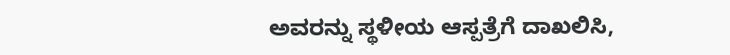ಅವರನ್ನು ಸ್ಥಳೀಯ ಆಸ್ಪತ್ರೆಗೆ ದಾಖಲಿಸಿ,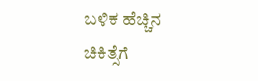ಬಳಿಕ ಹೆಚ್ಚಿನ ಚಿಕಿತ್ಸೆಗೆ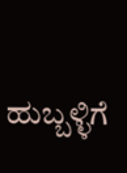ಹುಬ್ಬಳ್ಳಿಗೆ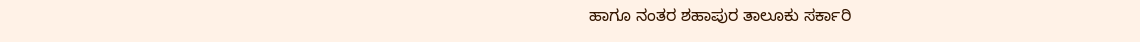ಹಾಗೂ ನಂತರ ಶಹಾಪುರ ತಾಲೂಕು ಸರ್ಕಾರಿ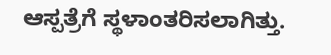ಆಸ್ಪತ್ರೆಗೆ ಸ್ಥಳಾಂತರಿಸಲಾಗಿತ್ತು.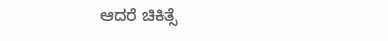ಆದರೆ ಚಿಕಿತ್ಸೆ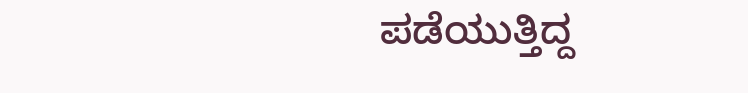ಪಡೆಯುತ್ತಿದ್ದ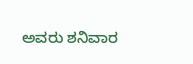ಅವರು ಶನಿವಾರ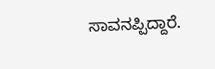ಸಾವನಪ್ಪಿದ್ದಾರೆ.